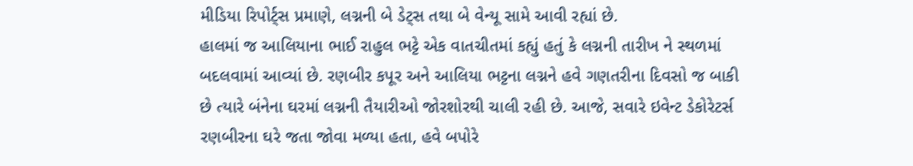મીડિયા રિપોર્ટ્સ પ્રમાણે, લગ્નની બે ડેટ્સ તથા બે વેન્યૂ સામે આવી રહ્યાં છે.
હાલમાં જ આલિયાના ભાઈ રાહુલ ભટ્ટે એક વાતચીતમાં કહ્યું હતું કે લગ્નની તારીખ ને સ્થળમાં બદલવામાં આવ્યાં છે. રણબીર કપૂર અને આલિયા ભટ્ટના લગ્નને હવે ગણતરીના દિવસો જ બાકી છે ત્યારે બંનેના ઘરમાં લગ્નની તૈયારીઓ જોરશોરથી ચાલી રહી છે. આજે, સવારે ઇવેન્ટ ડેકોરેટર્સ રણબીરના ઘરે જતા જોવા મળ્યા હતા, હવે બપોરે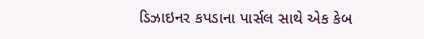ડિઝાઇનર કપડાના પાર્સલ સાથે એક કેબ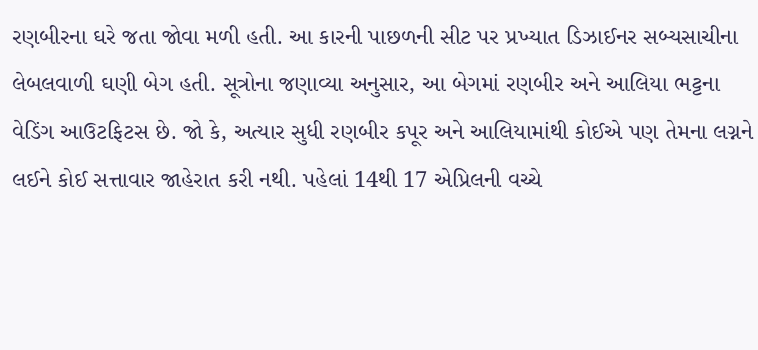રણબીરના ઘરે જતા જોવા મળી હતી. આ કારની પાછળની સીટ પર પ્રખ્યાત ડિઝાઈનર સબ્યસાચીના લેબલવાળી ઘણી બેગ હતી. સૂત્રોના જણાવ્યા અનુસાર, આ બેગમાં રણબીર અને આલિયા ભટ્ટના વેડિંગ આઉટફિટસ છે. જો કે, અત્યાર સુધી રણબીર કપૂર અને આલિયામાંથી કોઈએ પણ તેમના લગ્નને લઈને કોઈ સત્તાવાર જાહેરાત કરી નથી. પહેલાં 14થી 17 એપ્રિલની વચ્ચે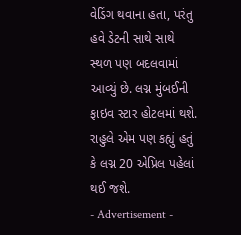વેડિંગ થવાના હતા, પરંતુ હવે ડેટની સાથે સાથે સ્થળ પણ બદલવામાં આવ્યું છે. લગ્ન મુંબઈની ફાઇવ સ્ટાર હોટલમાં થશે. રાહુલે એમ પણ કહ્યું હતું કે લગ્ન 20 એપ્રિલ પહેલાં થઈ જશે.
- Advertisement -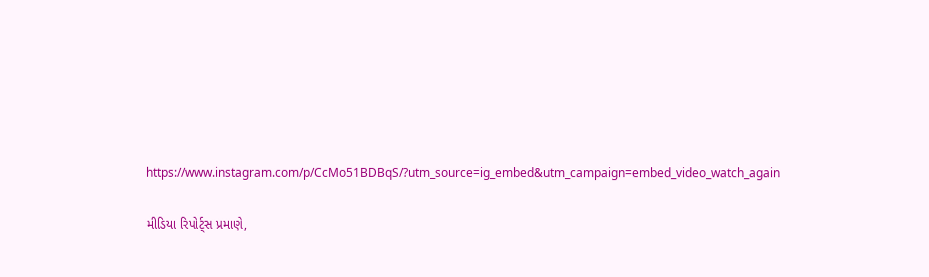https://www.instagram.com/p/CcMo51BDBqS/?utm_source=ig_embed&utm_campaign=embed_video_watch_again

મીડિયા રિપોર્ટ્સ પ્રમાણે,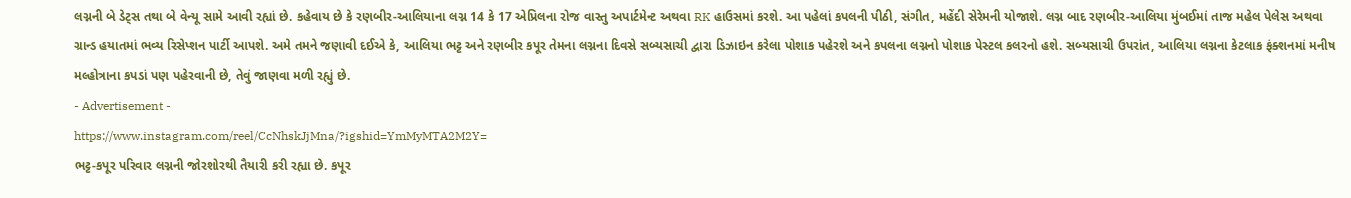લગ્નની બે ડેટ્સ તથા બે વેન્યૂ સામે આવી રહ્યાં છે. કહેવાય છે કે રણબીર-આલિયાના લગ્ન 14 કે 17 એપ્રિલના રોજ વાસ્તુ અપાર્ટમેન્ટ અથવા RK હાઉસમાં કરશે. આ પહેલાં કપલની પીઠી, સંગીત, મહેંદી સેરેમની યોજાશે. લગ્ન બાદ રણબીર-આલિયા મુંબઈમાં તાજ મહેલ પેલેસ અથવા ગ્રાન્ડ હયાતમાં ભવ્ય રિસેપ્શન પાર્ટી આપશે. અમે તમને જણાવી દઈએ કે, આલિયા ભટ્ટ અને રણબીર કપૂર તેમના લગ્નના દિવસે સબ્યસાચી દ્વારા ડિઝાઇન કરેલા પોશાક પહેરશે અને કપલના લગ્નનો પોશાક પેસ્ટલ કલરનો હશે. સબ્યસાચી ઉપરાંત, આલિયા લગ્નના કેટલાક ફંક્શનમાં મનીષ મલ્હોત્રાના કપડાં પણ પહેરવાની છે, તેવું જાણવા મળી રહ્યું છે.
- Advertisement -
https://www.instagram.com/reel/CcNhskJjMna/?igshid=YmMyMTA2M2Y=
ભટ્ટ-કપૂર પરિવાર લગ્નની જોરશોરથી તૈયારી કરી રહ્યા છે. કપૂર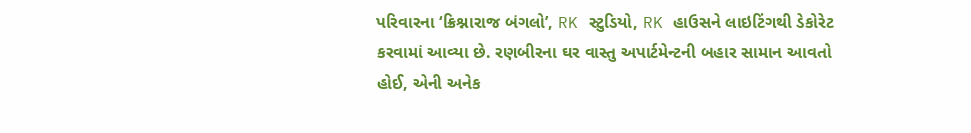પરિવારના ‘ક્રિશ્નારાજ બંગલો’, RK સ્ટુડિયો, RK હાઉસને લાઇટિંગથી ડેકોરેટ કરવામાં આવ્યા છે. રણબીરના ઘર વાસ્તુ અપાર્ટમેન્ટની બહાર સામાન આવતો હોઈ, એની અનેક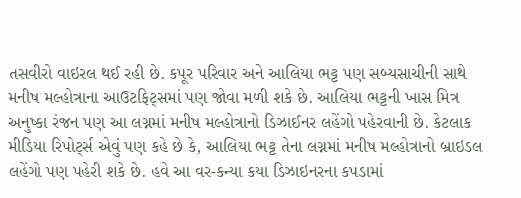તસવીરો વાઇરલ થઈ રહી છે. કપૂર પરિવાર અને આલિયા ભટ્ટ પણ સબ્યસાચીની સાથે મનીષ મલ્હોત્રાના આઉટફિટ્સમાં પણ જોવા મળી શકે છે. આલિયા ભટ્ટની ખાસ મિત્ર અનુષ્કા રંજન પણ આ લગ્નમાં મનીષ મલ્હોત્રાનો ડિઝાઈનર લહેંગો પહેરવાની છે. કેટલાક મીડિયા રિપોર્ટ્સ એવું પણ કહે છે કે, આલિયા ભટ્ટ તેના લગ્નમાં મનીષ મલ્હોત્રાનો બ્રાઇડલ લહેંગો પણ પહેરી શકે છે. હવે આ વર-કન્યા કયા ડિઝાઇનરના કપડામાં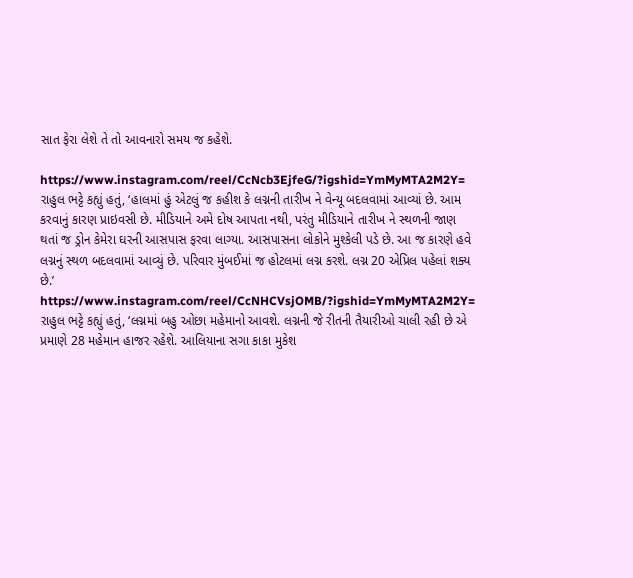સાત ફેરા લેશે તે તો આવનારો સમય જ કહેશે.

https://www.instagram.com/reel/CcNcb3EjfeG/?igshid=YmMyMTA2M2Y=
રાહુલ ભટ્ટે કહ્યું હતું, ‘હાલમાં હું એટલું જ કહીશ કે લગ્નની તારીખ ને વેન્યૂ બદલવામાં આવ્યાં છે. આમ કરવાનું કારણ પ્રાઇવસી છે. મીડિયાને અમે દોષ આપતા નથી, પરંતુ મીડિયાને તારીખ ને સ્થળની જાણ થતાં જ ડ્રોન કેમેરા ઘરની આસપાસ ફરવા લાગ્યા. આસપાસના લોકોને મુશ્કેલી પડે છે. આ જ કારણે હવે લગ્નનું સ્થળ બદલવામાં આવ્યું છે. પરિવાર મુંબઈમાં જ હોટલમાં લગ્ન કરશે. લગ્ન 20 એપ્રિલ પહેલાં શક્ય છે.’
https://www.instagram.com/reel/CcNHCVsjOMB/?igshid=YmMyMTA2M2Y=
રાહુલ ભટ્ટે કહ્યું હતું, ‘લગ્નમાં બહુ ઓછા મહેમાનો આવશે. લગ્નની જે રીતની તૈયારીઓ ચાલી રહી છે એ પ્રમાણે 28 મહેમાન હાજર રહેશે. આલિયાના સગા કાકા મુકેશ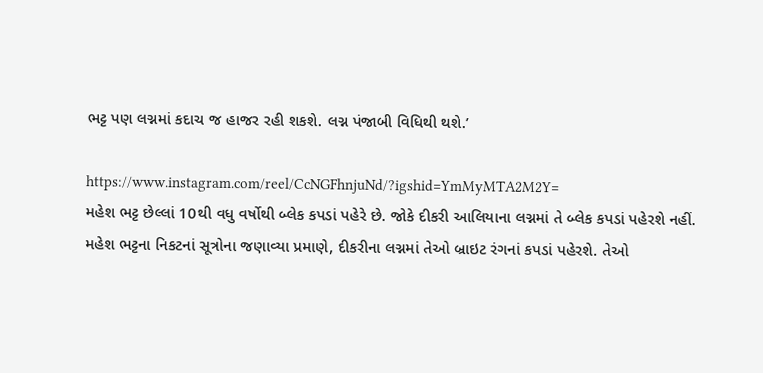ભટ્ટ પણ લગ્નમાં કદાચ જ હાજર રહી શકશે. લગ્ન પંજાબી વિધિથી થશે.’

https://www.instagram.com/reel/CcNGFhnjuNd/?igshid=YmMyMTA2M2Y=
મહેશ ભટ્ટ છેલ્લાં 10થી વધુ વર્ષોથી બ્લેક કપડાં પહેરે છે. જોકે દીકરી આલિયાના લગ્નમાં તે બ્લેક કપડાં પહેરશે નહીં. મહેશ ભટ્ટના નિકટનાં સૂત્રોના જણાવ્યા પ્રમાણે, દીકરીના લગ્નમાં તેઓ બ્રાઇટ રંગનાં કપડાં પહેરશે. તેઓ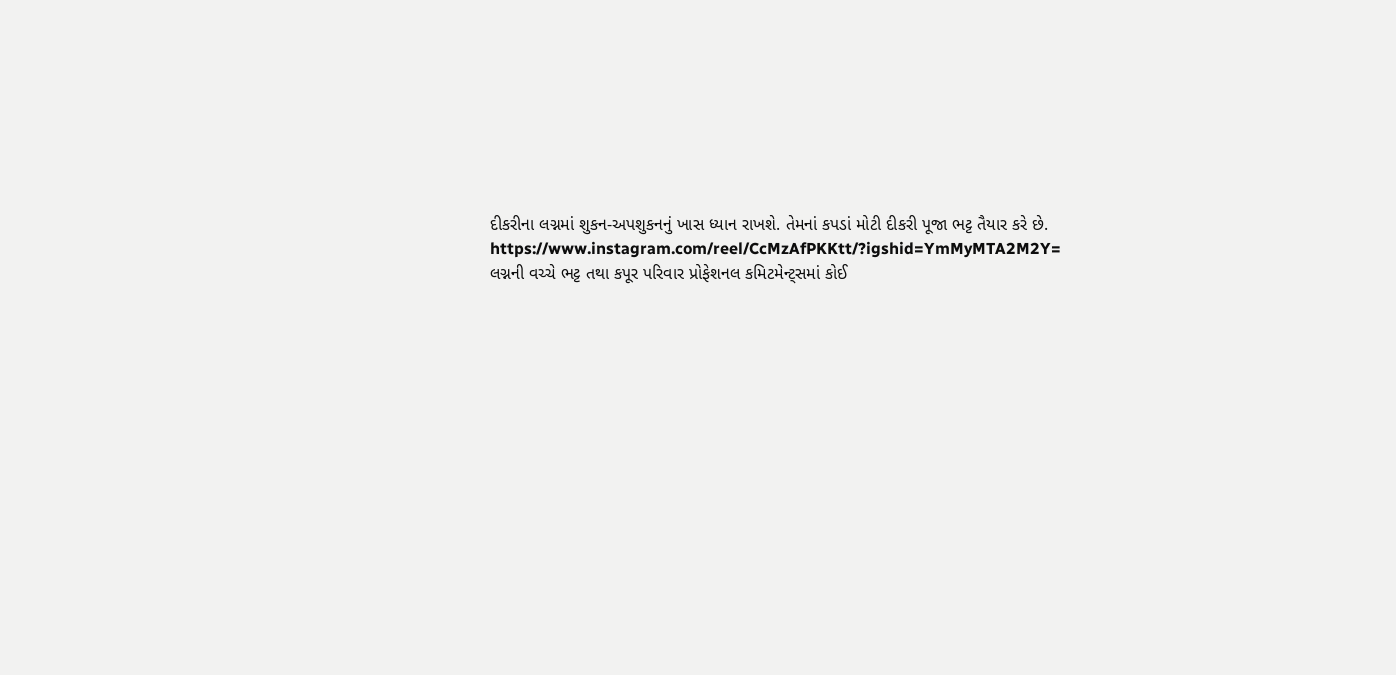દીકરીના લગ્નમાં શુકન-અપશુકનનું ખાસ ધ્યાન રાખશે. તેમનાં કપડાં મોટી દીકરી પૂજા ભટ્ટ તૈયાર કરે છે.
https://www.instagram.com/reel/CcMzAfPKKtt/?igshid=YmMyMTA2M2Y=
લગ્નની વચ્ચે ભટ્ટ તથા કપૂર પરિવાર પ્રોફેશનલ કમિટમેન્ટ્સમાં કોઈ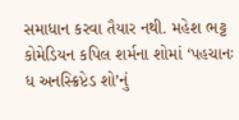સમાધાન કરવા તૈયાર નથી. મહેશ ભટ્ટ કોમેડિયન કપિલ શર્મના શોમાં ‘પહચાનઃ ધ અનસ્ક્રિપ્ટેડ શો’નું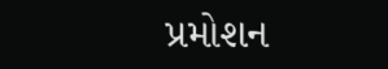પ્રમોશન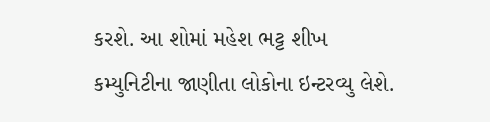કરશે. આ શોમાં મહેશ ભટ્ટ શીખ કમ્યુનિટીના જાણીતા લોકોના ઇન્ટરવ્યુ લેશે.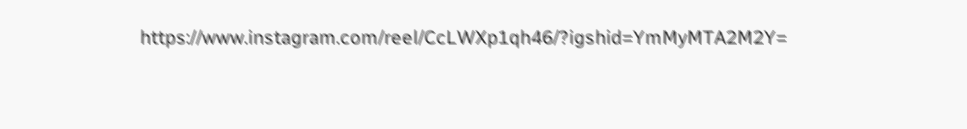https://www.instagram.com/reel/CcLWXp1qh46/?igshid=YmMyMTA2M2Y=